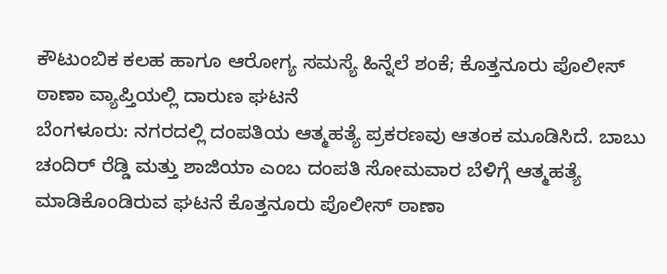ಕೌಟುಂಬಿಕ ಕಲಹ ಹಾಗೂ ಆರೋಗ್ಯ ಸಮಸ್ಯೆ ಹಿನ್ನೆಲೆ ಶಂಕೆ; ಕೊತ್ತನೂರು ಪೊಲೀಸ್ ಠಾಣಾ ವ್ಯಾಪ್ತಿಯಲ್ಲಿ ದಾರುಣ ಘಟನೆ
ಬೆಂಗಳೂರು: ನಗರದಲ್ಲಿ ದಂಪತಿಯ ಆತ್ಮಹತ್ಯೆ ಪ್ರಕರಣವು ಆತಂಕ ಮೂಡಿಸಿದೆ. ಬಾಬು ಚಂದಿರ್ ರೆಡ್ಡಿ ಮತ್ತು ಶಾಜಿಯಾ ಎಂಬ ದಂಪತಿ ಸೋಮವಾರ ಬೆಳಿಗ್ಗೆ ಆತ್ಮಹತ್ಯೆ ಮಾಡಿಕೊಂಡಿರುವ ಘಟನೆ ಕೊತ್ತನೂರು ಪೊಲೀಸ್ ಠಾಣಾ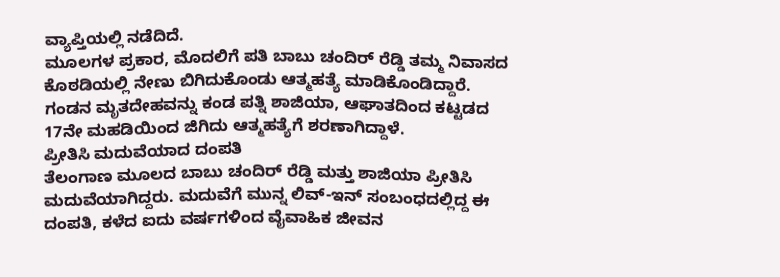ವ್ಯಾಪ್ತಿಯಲ್ಲಿ ನಡೆದಿದೆ.
ಮೂಲಗಳ ಪ್ರಕಾರ, ಮೊದಲಿಗೆ ಪತಿ ಬಾಬು ಚಂದಿರ್ ರೆಡ್ಡಿ ತಮ್ಮ ನಿವಾಸದ ಕೊಠಡಿಯಲ್ಲಿ ನೇಣು ಬಿಗಿದುಕೊಂಡು ಆತ್ಮಹತ್ಯೆ ಮಾಡಿಕೊಂಡಿದ್ದಾರೆ. ಗಂಡನ ಮೃತದೇಹವನ್ನು ಕಂಡ ಪತ್ನಿ ಶಾಜಿಯಾ, ಆಘಾತದಿಂದ ಕಟ್ಟಡದ 17ನೇ ಮಹಡಿಯಿಂದ ಜಿಗಿದು ಆತ್ಮಹತ್ಯೆಗೆ ಶರಣಾಗಿದ್ದಾಳೆ.
ಪ್ರೀತಿಸಿ ಮದುವೆಯಾದ ದಂಪತಿ
ತೆಲಂಗಾಣ ಮೂಲದ ಬಾಬು ಚಂದಿರ್ ರೆಡ್ಡಿ ಮತ್ತು ಶಾಜಿಯಾ ಪ್ರೀತಿಸಿ ಮದುವೆಯಾಗಿದ್ದರು. ಮದುವೆಗೆ ಮುನ್ನ ಲಿವ್-ಇನ್ ಸಂಬಂಧದಲ್ಲಿದ್ದ ಈ ದಂಪತಿ, ಕಳೆದ ಐದು ವರ್ಷಗಳಿಂದ ವೈವಾಹಿಕ ಜೀವನ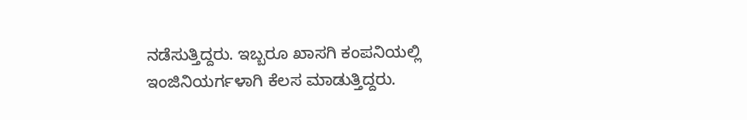ನಡೆಸುತ್ತಿದ್ದರು. ಇಬ್ಬರೂ ಖಾಸಗಿ ಕಂಪನಿಯಲ್ಲಿ ಇಂಜಿನಿಯರ್ಗಳಾಗಿ ಕೆಲಸ ಮಾಡುತ್ತಿದ್ದರು.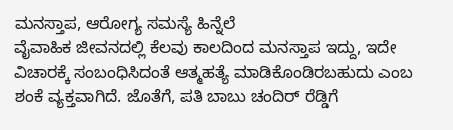ಮನಸ್ತಾಪ, ಆರೋಗ್ಯ ಸಮಸ್ಯೆ ಹಿನ್ನೆಲೆ
ವೈವಾಹಿಕ ಜೀವನದಲ್ಲಿ ಕೆಲವು ಕಾಲದಿಂದ ಮನಸ್ತಾಪ ಇದ್ದು, ಇದೇ ವಿಚಾರಕ್ಕೆ ಸಂಬಂಧಿಸಿದಂತೆ ಆತ್ಮಹತ್ಯೆ ಮಾಡಿಕೊಂಡಿರಬಹುದು ಎಂಬ ಶಂಕೆ ವ್ಯಕ್ತವಾಗಿದೆ. ಜೊತೆಗೆ, ಪತಿ ಬಾಬು ಚಂದಿರ್ ರೆಡ್ಡಿಗೆ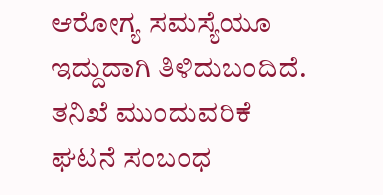ಆರೋಗ್ಯ ಸಮಸ್ಯೆಯೂ ಇದ್ದುದಾಗಿ ತಿಳಿದುಬಂದಿದೆ.
ತನಿಖೆ ಮುಂದುವರಿಕೆ
ಘಟನೆ ಸಂಬಂಧ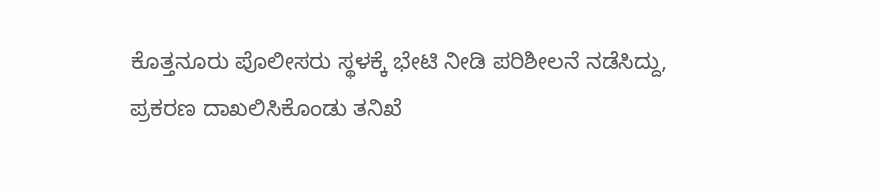ಕೊತ್ತನೂರು ಪೊಲೀಸರು ಸ್ಥಳಕ್ಕೆ ಭೇಟಿ ನೀಡಿ ಪರಿಶೀಲನೆ ನಡೆಸಿದ್ದು, ಪ್ರಕರಣ ದಾಖಲಿಸಿಕೊಂಡು ತನಿಖೆ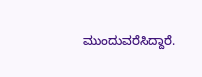ಮುಂದುವರೆಸಿದ್ದಾರೆ.